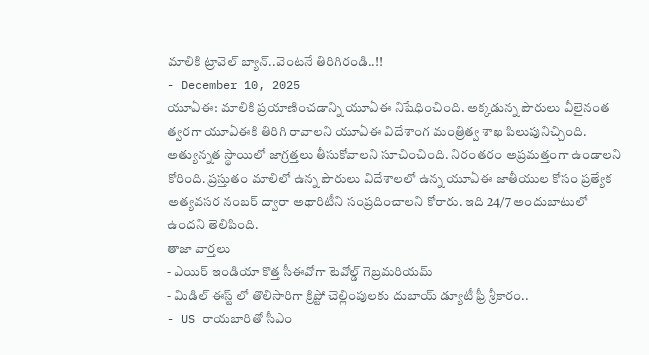మాలికి ట్రావెల్ బ్యాన్..వెంటనే తిరిగిరండి..!!
- December 10, 2025
యూఏఈ: మాలికి ప్రయాణించడాన్ని యూఏఈ నిషేధించింది. అక్కడున్న పౌరులు వీలైనంత త్వరగా యూఏఈకి తిరిగి రావాలని యూఏఈ విదేశాంగ మంత్రిత్వ శాఖ పిలుపునిచ్చింది. అత్యున్నత స్థాయిలో జాగ్రత్తలు తీసుకోవాలని సూచించింది. నిరంతరం అప్రమత్తంగా ఉండాలని కోరింది. ప్రస్తుతం మాలిలో ఉన్న పౌరులు విదేశాలలో ఉన్న యూఏఈ జాతీయుల కోసం ప్రత్యేక అత్యవసర నంబర్ ద్వారా అథారిటీని సంప్రదించాలని కోరారు. ఇది 24/7 అందుబాటులో ఉందని తెలిపింది.
తాజా వార్తలు
- ఎయిర్ ఇండియా కొత్త సీఈవోగా టెవోల్డ్ గెబ్రమరియమ్
- మిడిల్ ఈస్ట్ లో తొలిసారిగా క్రిప్టో చెల్లింపులకు దుబాయ్ డ్యూటీ ఫ్రీ శ్రీకారం..
- US రాయబారితో సీఎం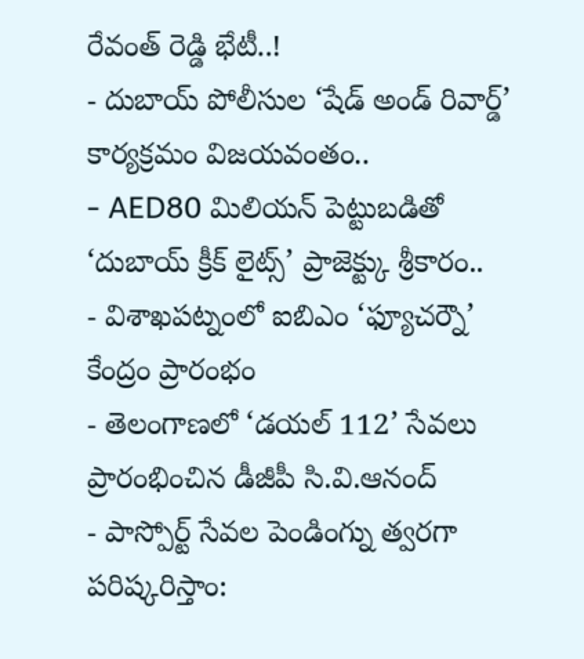రేవంత్ రెడ్డి భేటీ..!
- దుబాయ్ పోలీసుల ‘షేడ్ అండ్ రివార్డ్’ కార్యక్రమం విజయవంతం..
- AED80 మిలియన్ పెట్టుబడితో ‘దుబాయ్ క్రీక్ లైట్స్’ ప్రాజెక్ట్కు శ్రీకారం..
- విశాఖపట్నంలో ఐబిఎం ‘ఫ్యూచర్నౌ’ కేంద్రం ప్రారంభం
- తెలంగాణలో ‘డయల్ 112’ సేవలు ప్రారంభించిన డీజీపీ సి.వి.ఆనంద్
- పాస్పోర్ట్ సేవల పెండింగ్ను త్వరగా పరిష్కరిస్తాం: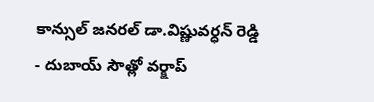కాన్సుల్ జనరల్ డా.విష్ణువర్ధన్ రెడ్డి
- దుబాయ్ సౌత్లో వర్క్షాప్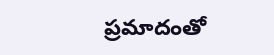ప్రమాదంతో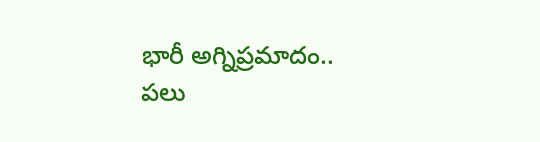భారీ అగ్నిప్రమాదం.. పలు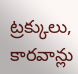ట్రక్కులు, కారవాన్లు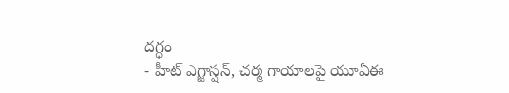దగ్ధం
- హీట్ ఎగ్జాస్షన్, చర్మ గాయాలపై యూఏఈ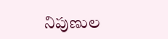నిపుణుల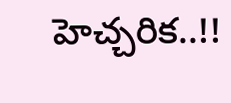హెచ్చరిక..!!